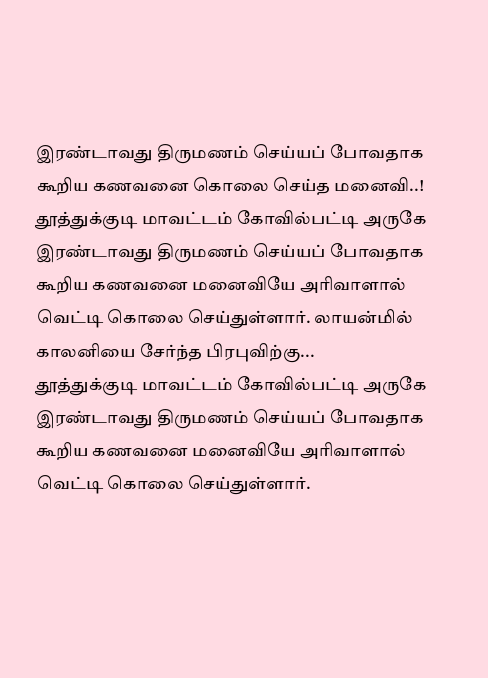இரண்டாவது திருமணம் செய்யப் போவதாக கூறிய கணவனை கொலை செய்த மனைவி..!
தூத்துக்குடி மாவட்டம் கோவில்பட்டி அருகே இரண்டாவது திருமணம் செய்யப் போவதாக கூறிய கணவனை மனைவியே அரிவாளால் வெட்டி கொலை செய்துள்ளார். லாயன்மில் காலனியை சேர்ந்த பிரபுவிற்கு...
தூத்துக்குடி மாவட்டம் கோவில்பட்டி அருகே இரண்டாவது திருமணம் செய்யப் போவதாக கூறிய கணவனை மனைவியே அரிவாளால் வெட்டி கொலை செய்துள்ளார்.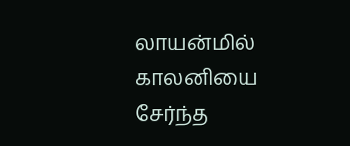லாயன்மில் காலனியை சேர்ந்த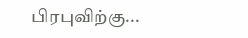பிரபுவிற்கு...